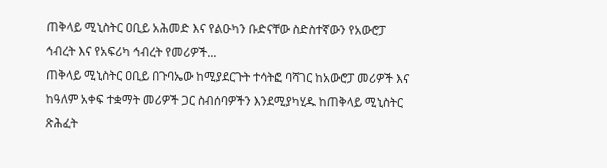ጠቅላይ ሚኒስትር ዐቢይ አሕመድ እና የልዑካን ቡድናቸው ስድስተኛውን የአውሮፓ ኅብረት እና የአፍሪካ ኅብረት የመሪዎች...
ጠቅላይ ሚኒስትር ዐቢይ በጉባኤው ከሚያደርጉት ተሳትፎ ባሻገር ከአውሮፓ መሪዎች እና ከዓለም አቀፍ ተቋማት መሪዎች ጋር ስብሰባዎችን እንደሚያካሂዱ ከጠቅላይ ሚኒስትር ጽሕፈት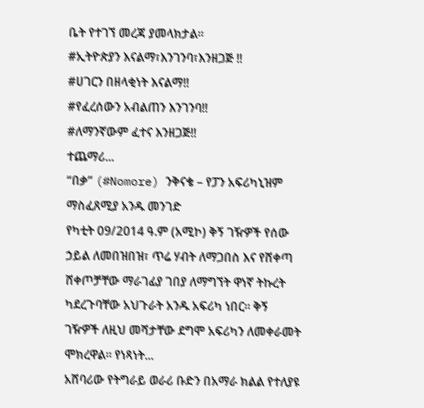ቤት የተገኘ መረጃ ያመላክታል፡፡
#ኢትዮጵያን እናልማ፣እንገንባ፣እንዘጋጅ ‼
#ሀገርን በዘላቂነት እናልማ‼
#የፈረሰውን አብልጠን እንገንባ‼
#ለማንኛውም ፈተና እንዘጋጅ‼
ተጨማሪ...
“በቃ” (#Nomore) ንቅናቄ – የፓን አፍሪካኒዝም ማስፈጸሚያ አንዱ መንገድ
የካቲት 09/2014 ዓ.ም (አሚኮ) ቅኝ ገዥዎች የሰው ኃይል ለመበዝበዝ፣ ጥሬ ሃብት ለማጋበስ እና የሸቀጣ ሸቀጦቻቸው ማራገፊያ ገበያ ለማግኘት ዋነኛ ትኩረት ካደረጉባቸው አህጉራት አንዱ አፍሪካ ነበር፡፡ ቅኝ ገዥዎች ለዚህ መሻታቸው ደግሞ አፍሪካን ለመቀራመት ሞክረዋል። የነጻነት...
አሸባሪው የትግራይ ወራሪ ቡድን በአማራ ክልል የተለያዩ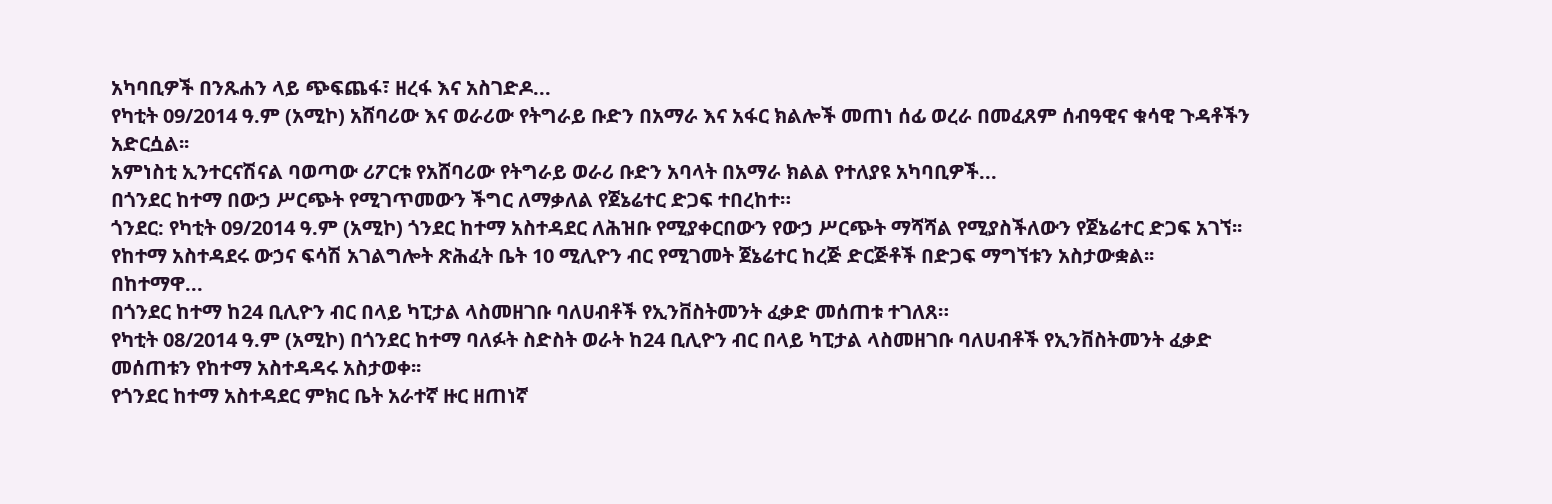አካባቢዎች በንጹሐን ላይ ጭፍጨፋ፣ ዘረፋ እና አስገድዶ...
የካቲት 09/2014 ዓ.ም (አሚኮ) አሸባሪው እና ወራሪው የትግራይ ቡድን በአማራ እና አፋር ክልሎች መጠነ ሰፊ ወረራ በመፈጸም ሰብዓዊና ቁሳዊ ጉዳቶችን አድርሷል፡፡
አምነስቲ ኢንተርናሽናል ባወጣው ሪፖርቱ የአሸባሪው የትግራይ ወራሪ ቡድን አባላት በአማራ ክልል የተለያዩ አካባቢዎች...
በጎንደር ከተማ በውኃ ሥርጭት የሚገጥመውን ችግር ለማቃለል የጀኔሬተር ድጋፍ ተበረከተ።
ጎንደር: የካቲት 09/2014 ዓ.ም (አሚኮ) ጎንደር ከተማ አስተዳደር ለሕዝቡ የሚያቀርበውን የውኃ ሥርጭት ማሻሻል የሚያስችለውን የጀኔሬተር ድጋፍ አገኘ፡፡ የከተማ አስተዳደሩ ውኃና ፍሳሽ አገልግሎት ጽሕፈት ቤት 10 ሚሊዮን ብር የሚገመት ጀኔሬተር ከረጅ ድርጅቶች በድጋፍ ማግኘቱን አስታውቋል፡፡
በከተማዋ...
በጎንደር ከተማ ከ24 ቢሊዮን ብር በላይ ካፒታል ላስመዘገቡ ባለሀብቶች የኢንቨስትመንት ፈቃድ መሰጠቱ ተገለጸ።
የካቲት 08/2014 ዓ.ም (አሚኮ) በጎንደር ከተማ ባለፉት ስድስት ወራት ከ24 ቢሊዮን ብር በላይ ካፒታል ላስመዘገቡ ባለሀብቶች የኢንቨስትመንት ፈቃድ መሰጠቱን የከተማ አስተዳዳሩ አስታወቀ፡፡
የጎንደር ከተማ አስተዳደር ምክር ቤት አራተኛ ዙር ዘጠነኛ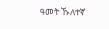ዓመት ኹለተኛ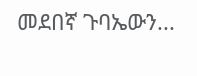መደበኛ ጉባኤውን...